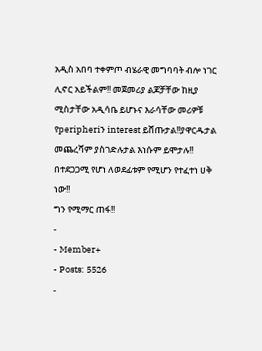አዲስ አበባ ተቀምጦ ብሄራዊ መግባባት ብሎ ነገር ሊኖር አይችልም!! መጀመሪያ ልጆቻቸው ከዚያ ሚስታቸው አዲሳቤ ይሆኑና እራሳቸው መሪዎቹ የperipheriን interest ይሸጡታል!!ያዋርዱታል መጨረሻም ያስገድሉታል እነሱም ይሞታሉ!! በተደጋጋሚ የሆነ ለወደፊቱም የሚሆን የተፈተነ ሀቅ ነው!!
ግን የሚማር ጠፋ!!
-
- Member+
- Posts: 5526
-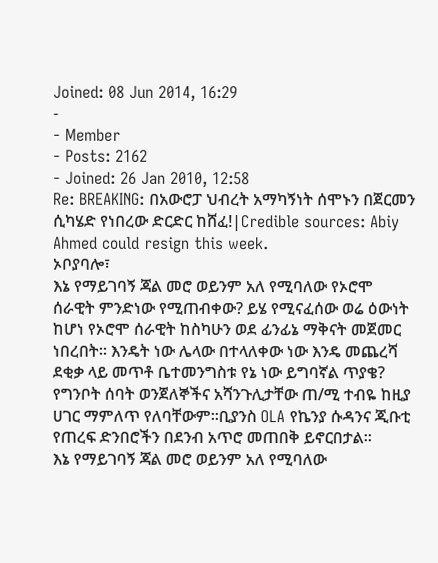Joined: 08 Jun 2014, 16:29
-
- Member
- Posts: 2162
- Joined: 26 Jan 2010, 12:58
Re: BREAKING: በአውሮፓ ህብረት አማካኝነት ሰሞኑን በጀርመን ሲካሄድ የነበረው ድርድር ከሸፈ!|Credible sources: Abiy Ahmed could resign this week.
ኦቦያባሎ፣
እኔ የማይገባኝ ጃል መሮ ወይንም አለ የሚባለው የኦሮሞ ሰራዊት ምንድነው የሚጠብቀው? ይሄ የሚናፈሰው ወሬ ዕውነት ከሆነ የኦሮሞ ሰራዊት ከስካሁን ወደ ፊንፊኔ ማቅናት መጀመር ነበረበት። እንዴት ነው ሌላው በተላለቀው ነው እንዴ መጨረሻ ደቂቃ ላይ መጥቶ ቤተመንግስቱ የኔ ነው ይግባኛል ጥያቄ?
የግንቦት ሰባት ወንጀለኞችና አሻንጉሊታቸው ጠ/ሚ ተብዬ ከዚያ ሀገር ማምለጥ የለባቸውም።ቢያንስ OLA የኬንያ ሱዳንና ጂቡቲ የጠረፍ ድንበሮችን በደንብ አጥሮ መጠበቅ ይኖርበታል።
እኔ የማይገባኝ ጃል መሮ ወይንም አለ የሚባለው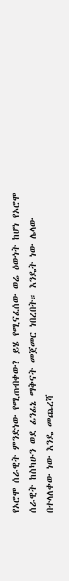የኦሮሞ ሰራዊት ምንድነው የሚጠብቀው? ይሄ የሚናፈሰው ወሬ ዕውነት ከሆነ የኦሮሞ ሰራዊት ከስካሁን ወደ ፊንፊኔ ማቅናት መጀመር ነበረበት። እንዴት ነው ሌላው በተላለቀው ነው እንዴ መጨረሻ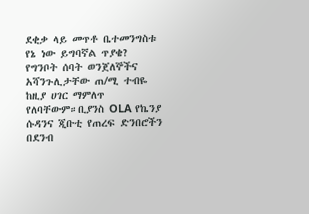ደቂቃ ላይ መጥቶ ቤተመንግስቱ የኔ ነው ይግባኛል ጥያቄ?
የግንቦት ሰባት ወንጀለኞችና አሻንጉሊታቸው ጠ/ሚ ተብዬ ከዚያ ሀገር ማምለጥ የለባቸውም።ቢያንስ OLA የኬንያ ሱዳንና ጂቡቲ የጠረፍ ድንበሮችን በደንብ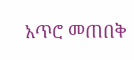አጥሮ መጠበቅ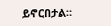ይኖርበታል።